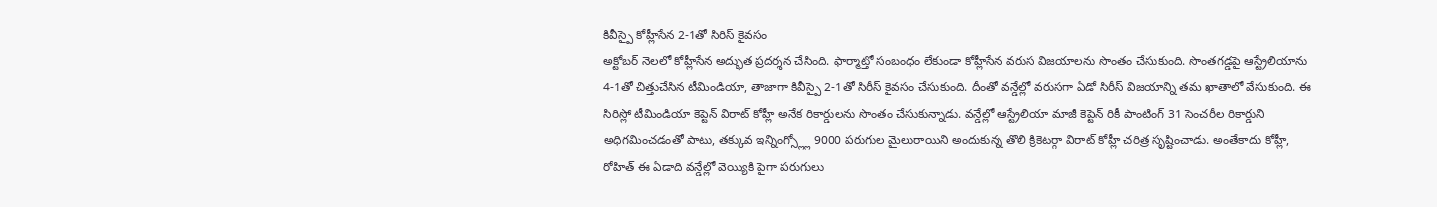కివీస్పై కోహ్లీసేన 2-1తో సిరిస్ కైవసం
అక్టోబర్ నెలలో కోహ్లీసేన అద్భుత ప్రదర్శన చేసింది. ఫార్మాట్తో సంబంధం లేకుండా కోహ్లీసేన వరుస విజయాలను సొంతం చేసుకుంది. సొంతగడ్డపై ఆస్ట్రేలియాను 4-1తో చిత్తుచేసిన టీమిండియా, తాజాగా కివీస్పై 2-1తో సిరీస్ కైవసం చేసుకుంది. దీంతో వన్డేల్లో వరుసగా ఏడో సిరీస్ విజయాన్ని తమ ఖాతాలో వేసుకుంది. ఈ సిరిస్లో టీమిండియా కెప్టెన్ విరాట్ కోహ్లీ అనేక రికార్డులను సొంతం చేసుకున్నాడు. వన్డేల్లో ఆస్ట్రేలియా మాజీ కెప్టెన్ రికీ పాంటింగ్ 31 సెంచరీల రికార్డుని అధిగమించడంతో పాటు, తక్కువ ఇన్నింగ్స్ల్లో 9000 పరుగుల మైలురాయిని అందుకున్న తొలి క్రికెటర్గా విరాట్ కోహ్లీ చరిత్ర సృష్టించాడు. అంతేకాదు కోహ్లీ, రోహిత్ ఈ ఏడాది వన్డేల్లో వెయ్యికి పైగా పరుగులు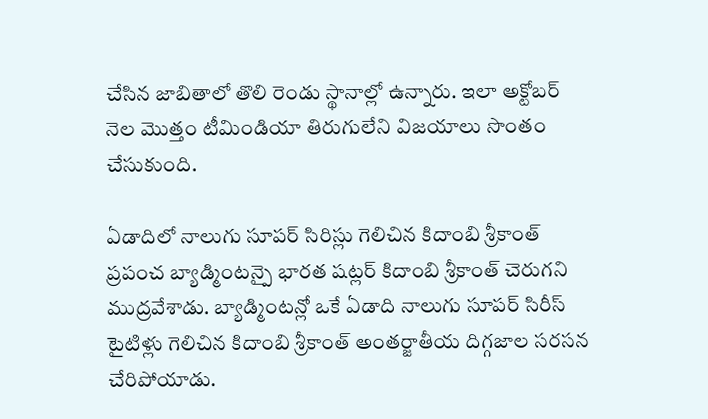చేసిన జాబితాలో తొలి రెండు స్థానాల్లో ఉన్నారు. ఇలా అక్టోబర్ నెల మొత్తం టీమిండియా తిరుగులేని విజయాలు సొంతం చేసుకుంది.

ఏడాదిలో నాలుగు సూపర్ సిరిస్లు గెలిచిన కిదాంబి శ్రీకాంత్
ప్రపంచ బ్యాడ్మింటన్పై భారత షట్లర్ కిదాంబి శ్రీకాంత్ చెరుగని ముద్రవేశాడు. బ్యాడ్మింటన్లో ఒకే ఏడాది నాలుగు సూపర్ సిరీస్ టైటిళ్లు గెలిచిన కిదాంబి శ్రీకాంత్ అంతర్జాతీయ దిగ్గజాల సరసన చేరిపోయాడు.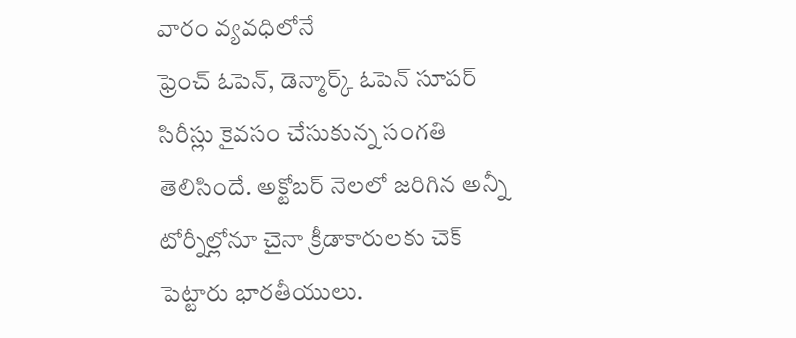వారం వ్యవధిలోనే
ఫ్రెంచ్ ఓపెన్, డెన్మార్క్ ఓపెన్ సూపర్ సిరీస్లు కైవసం చేసుకున్న సంగతి తెలిసిందే. అక్టోబర్ నెలలో జరిగిన అన్నీ టోర్నీల్లోనూ చైనా క్రీడాకారులకు చెక్ పెట్టారు భారతీయులు.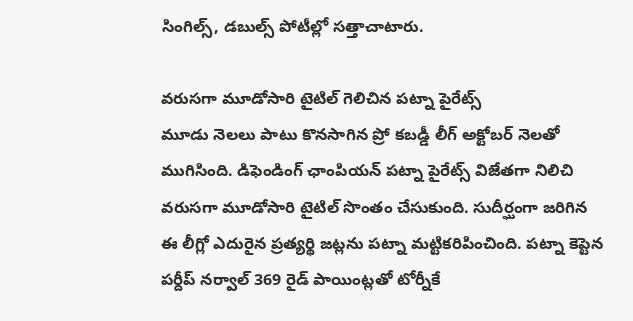సింగిల్స్, డబుల్స్ పోటీల్లో సత్తాచాటారు.

వరుసగా మూడోసారి టైటిల్ గెలిచిన పట్నా పైరేట్స్
మూడు నెలలు పాటు కొనసాగిన ప్రో కబడ్డీ లీగ్ అక్టోబర్ నెలతో ముగిసింది. డిఫెండింగ్ ఛాంపియన్ పట్నా పైరేట్స్ విజేతగా నిలిచి వరుసగా మూడోసారి టైటిల్ సొంతం చేసుకుంది. సుదీర్ఘంగా జరిగిన ఈ లీగ్లో ఎదురైన ప్రత్యర్థి జట్లను పట్నా మట్టికరిపించింది. పట్నా కెప్టెన పర్దీప్ నర్వాల్ 369 రైడ్ పాయింట్లతో టోర్నీకే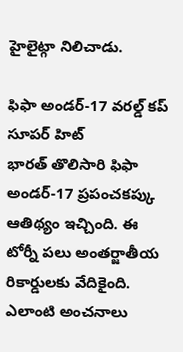హైలైట్గా నిలిచాడు.

ఫిఫా అండర్-17 వరల్డ్ కప్ సూపర్ హిట్
భారత్ తొలిసారి ఫిఫా అండర్-17 ప్రపంచకప్కు ఆతిథ్యం ఇచ్చింది. ఈ టోర్నీ పలు అంతర్జాతీయ రికార్డులకు వేదికైంది. ఎలాంటి అంచనాలు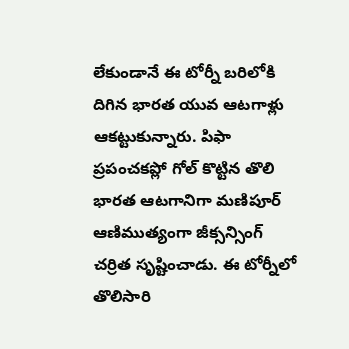లేకుండానే ఈ టోర్నీ బరిలోకి దిగిన భారత యువ ఆటగాళ్లు ఆకట్టుకున్నారు. పిఫా ప్రపంచకప్లో గోల్ కొట్టిన తొలి భారత ఆటగానిగా మణిపూర్ ఆణిముత్యంగా జీక్సన్సింగ్ చర్రిత సృష్టించాడు. ఈ టోర్నీలో తొలిసారి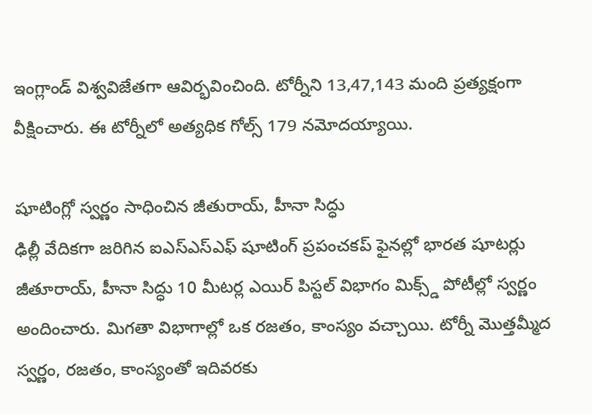ఇంగ్లాండ్ విశ్వవిజేతగా ఆవిర్భవించింది. టోర్నీని 13,47,143 మంది ప్రత్యక్షంగా వీక్షించారు. ఈ టోర్నీలో అత్యధిక గోల్స్ 179 నమోదయ్యాయి.

షూటింగ్లో స్వర్ణం సాధించిన జీతురాయ్, హీనా సిద్ధు
ఢిల్లీ వేదికగా జరిగిన ఐఎస్ఎస్ఎఫ్ షూటింగ్ ప్రపంచకప్ ఫైనల్లో భారత షూటర్లు జీతూరాయ్, హీనా సిద్ధు 10 మీటర్ల ఎయిర్ పిస్టల్ విభాగం మిక్స్డ్ పోటీల్లో స్వర్ణం అందించారు. మిగతా విభాగాల్లో ఒక రజతం, కాంస్యం వచ్చాయి. టోర్నీ మొత్తమ్మీద స్వర్ణం, రజతం, కాంస్యంతో ఇదివరకు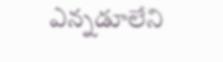ఎన్నడూలేని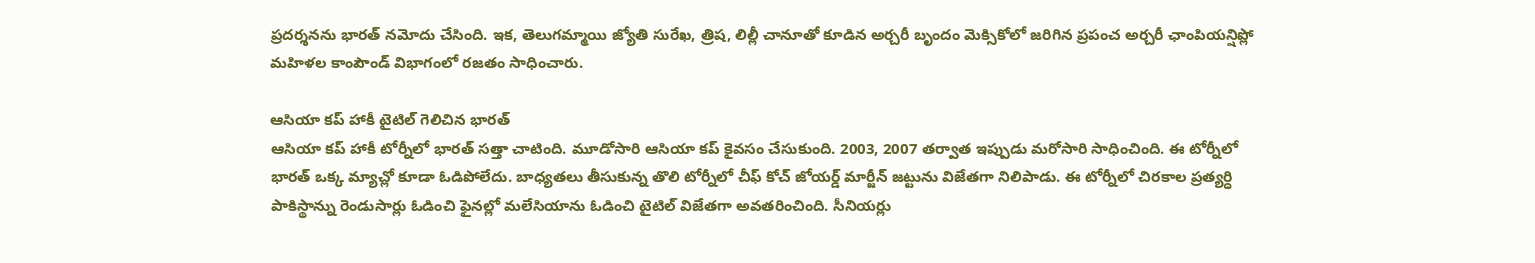ప్రదర్శనను భారత్ నమోదు చేసింది. ఇక, తెలుగమ్మాయి జ్యోతి సురేఖ, త్రిష, లిల్లీ చానూతో కూడిన అర్చరీ బృందం మెక్సికోలో జరిగిన ప్రపంచ అర్చరీ ఛాంపియన్షిప్లో మహిళల కాంపౌండ్ విభాగంలో రజతం సాధించారు.

ఆసియా కప్ హాకీ టైటిల్ గెలిచిన భారత్
ఆసియా కప్ హాకీ టోర్నీలో భారత్ సత్తా చాటింది. మూడోసారి ఆసియా కప్ కైవసం చేసుకుంది. 2003, 2007 తర్వాత ఇప్పుడు మరోసారి సాధించింది. ఈ టోర్నీలో భారత్ ఒక్క మ్యాచ్లో కూడా ఓడిపోలేదు. బాధ్యతలు తీసుకున్న తొలి టోర్నీలో చీఫ్ కోచ్ జోయర్డ్ మార్జీన్ జట్టును విజేతగా నిలిపాడు. ఈ టోర్నీలో చిరకాల ప్రత్యర్ధి పాకిస్థాన్ను రెండుసార్లు ఓడించి ఫైనల్లో మలేసియాను ఓడించి టైటిల్ విజేతగా అవతరించింది. సీనియర్లు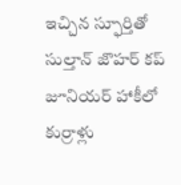ఇచ్చిన స్ఫూర్తితో సుల్తాన్ జొహర్ కప్ జూనియర్ హాకీలో కుర్రాళ్లు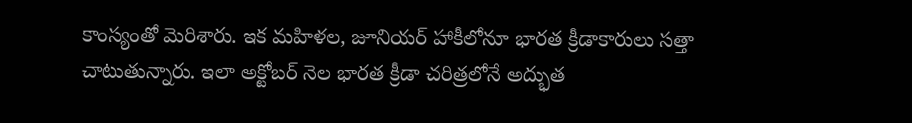కాంస్యంతో మెరిశారు. ఇక మహిళల, జూనియర్ హాకీలోనూ భారత క్రీడాకారులు సత్తా చాటుతున్నారు. ఇలా అక్టోబర్ నెల భారత క్రీడా చరిత్రలోనే అద్భుత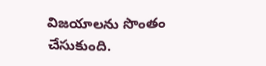విజయాలను సొంతం చేసుకుంది.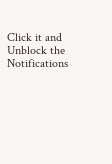Click it and Unblock the Notifications